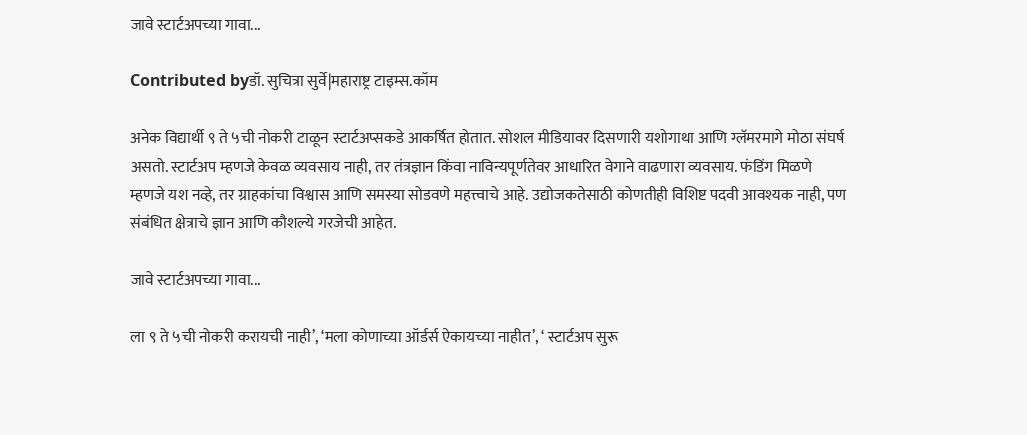जावे स्टार्टअपच्या गावा...

Contributed byडॉ. सुचित्रा सुर्वे|महाराष्ट्र टाइम्स.कॉम

अनेक विद्यार्थी ९ ते ५ची नोकरी टाळून स्टार्टअप्सकडे आकर्षित होतात. सोशल मीडियावर दिसणारी यशोगाथा आणि ग्लॅमरमागे मोठा संघर्ष असतो. स्टार्टअप म्हणजे केवळ व्यवसाय नाही, तर तंत्रज्ञान किंवा नाविन्यपूर्णतेवर आधारित वेगाने वाढणारा व्यवसाय. फंडिंग मिळणे म्हणजे यश नव्हे, तर ग्राहकांचा विश्वास आणि समस्या सोडवणे महत्त्वाचे आहे. उद्योजकतेसाठी कोणतीही विशिष्ट पदवी आवश्यक नाही, पण संबंधित क्षेत्राचे ज्ञान आणि कौशल्ये गरजेची आहेत.

जावे स्टार्टअपच्या गावा...

ला ९ ते ५ची नोकरी करायची नाही’, ‘मला कोणाच्या ऑर्डर्स ऐकायच्या नाहीत’, ‘ स्टार्टअप सुरू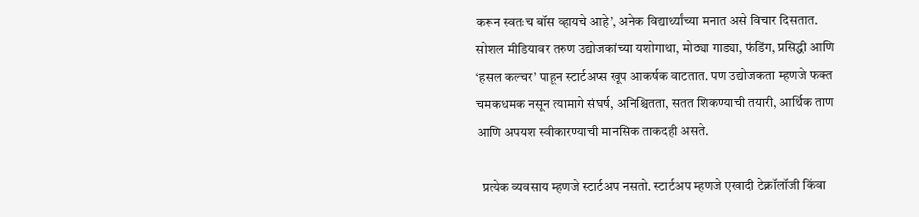करून स्वतःच बॉस व्हायचे आहे’, अनेक विद्यार्थ्यांच्या मनात असे विचार दिसतात. सोशल मीडियावर तरुण उद्योजकांच्या यशोगाथा, मोठ्या गाड्या, फंडिंग, प्रसिद्धी आणि ‘हसल कल्चर’ पाहून स्टार्टअप्स खूप आकर्षक वाटतात. पण उद्योजकता म्हणजे फक्त चमकधमक नसून त्यामागे संघर्ष, अनिश्चितता, सतत शिकण्याची तयारी, आर्थिक ताण आणि अपयश स्वीकारण्याची मानसिक ताकदही असते.

  प्रत्येक व्यवसाय म्हणजे स्टार्टअप नसतो. स्टार्टअप म्हणजे एखादी टेक्नॉलॉजी किंवा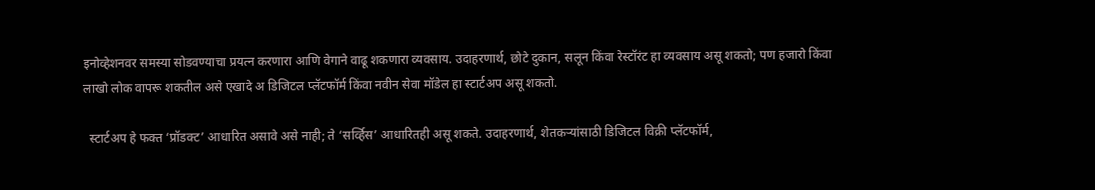इनोव्हेशनवर समस्या सोडवण्याचा प्रयत्न करणारा आणि वेगाने वाढू शकणारा व्यवसाय. उदाहरणार्थ, छोटे दुकान, सलून किंवा रेस्टॉरंट हा व्यवसाय असू शकतो; पण हजारो किंवा लाखो लोक वापरू शकतील असे एखादे अ डिजिटल प्लॅटफॉर्म किंवा नवीन सेवा मॉडेल हा स्टार्टअप असू शकतो.

  स्टार्टअप हे फक्त ‘प्रॉडक्ट’ आधारित असावे असे नाही; ते ‘सर्व्हिस’ आधारितही असू शकते. उदाहरणार्थ, शेतकऱ्यांसाठी डिजिटल विक्री प्लॅटफॉर्म,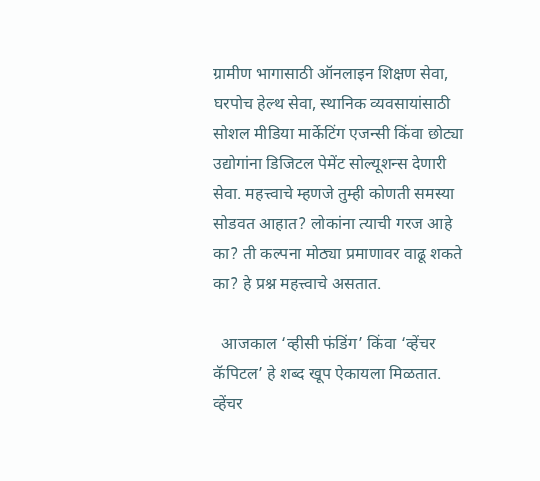ग्रामीण भागासाठी ऑनलाइन शिक्षण सेवा, घरपोच हेल्थ सेवा, स्थानिक व्यवसायांसाठी सोशल मीडिया मार्केटिंग एजन्सी किंवा छोट्या उद्योगांना डिजिटल पेमेंट सोल्यूशन्स देणारी सेवा. महत्त्वाचे म्हणजे तुम्ही कोणती समस्या सोडवत आहात? लोकांना त्याची गरज आहे का? ती कल्पना मोठ्या प्रमाणावर वाढू शकते का? हे प्रश्न महत्त्वाचे असतात.

  आजकाल ‘व्हीसी फंडिंग’ किंवा ‘व्हेंचर कॅपिटल’ हे शब्द खूप ऐकायला मिळतात. व्हेंचर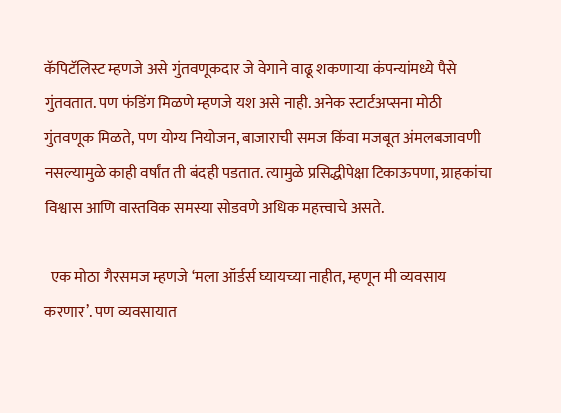कॅपिटॅलिस्ट म्हणजे असे गुंतवणूकदार जे वेगाने वाढू शकणाऱ्या कंपन्यांमध्ये पैसे गुंतवतात. पण फंडिंग मिळणे म्हणजे यश असे नाही. अनेक स्टार्टअप्सना मोठी गुंतवणूक मिळते, पण योग्य नियोजन, बाजाराची समज किंवा मजबूत अंमलबजावणी नसल्यामुळे काही वर्षांत ती बंदही पडतात. त्यामुळे प्रसिद्धीपेक्षा टिकाऊपणा, ग्राहकांचा विश्वास आणि वास्तविक समस्या सोडवणे अधिक महत्त्वाचे असते.

  एक मोठा गैरसमज म्हणजे ‘मला ऑर्डर्स घ्यायच्या नाहीत, म्हणून मी व्यवसाय करणार’. पण व्यवसायात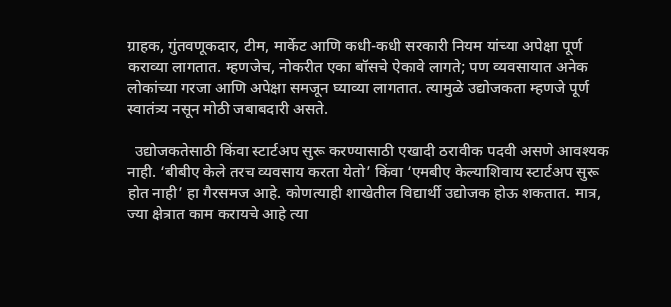ग्राहक, गुंतवणूकदार, टीम, मार्केट आणि कधी-कधी सरकारी नियम यांच्या अपेक्षा पूर्ण कराव्या लागतात. म्हणजेच, नोकरीत एका बॉसचे ऐकावे लागते; पण व्यवसायात अनेक लोकांच्या गरजा आणि अपेक्षा समजून घ्याव्या लागतात. त्यामुळे उद्योजकता म्हणजे पूर्ण स्वातंत्र्य नसून मोठी जबाबदारी असते.

  उद्योजकतेसाठी किंवा स्टार्टअप सुरू करण्यासाठी एखादी ठरावीक पदवी असणे आवश्यक नाही. ‘बीबीए केले तरच व्यवसाय करता येतो’ किंवा ‘एमबीए केल्याशिवाय स्टार्टअप सुरू होत नाही’ हा गैरसमज आहे. कोणत्याही शाखेतील विद्यार्थी उद्योजक होऊ शकतात. मात्र, ज्या क्षेत्रात काम करायचे आहे त्या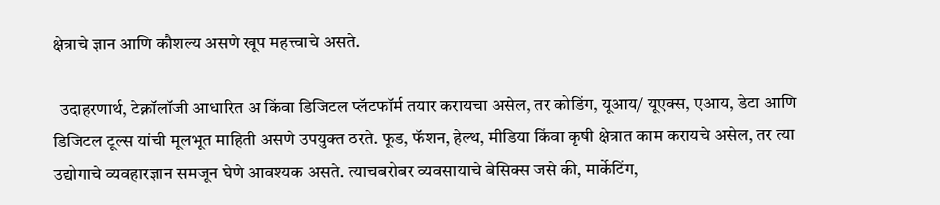क्षेत्राचे ज्ञान आणि कौशल्य असणे खूप महत्त्वाचे असते.

  उदाहरणार्थ, टेक्नॉलॉजी आधारित अ किंवा डिजिटल प्लॅटफॉर्म तयार करायचा असेल, तर कोडिंग, यूआय/ यूएक्स, एआय, डेटा आणि डिजिटल टूल्स यांची मूलभूत माहिती असणे उपयुक्त ठरते. फूड, फॅशन, हेल्थ, मीडिया किंवा कृषी क्षेत्रात काम करायचे असेल, तर त्या उद्योगाचे व्यवहारज्ञान समजून घेणे आवश्यक असते. त्याचबरोबर व्यवसायाचे बेसिक्स जसे की, मार्केटिंग,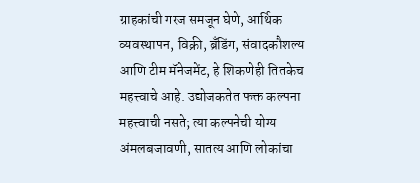ग्राहकांची गरज समजून घेणे, आर्थिक व्यवस्थापन, विक्री, ब्रँडिंग, संवादकौशल्य आणि टीम मॅनेजमेंट, हे शिकणेही तितकेच महत्त्वाचे आहे. उद्योजकतेत फक्त कल्पना महत्त्वाची नसते; त्या कल्पनेची योग्य अंमलबजावणी, सातत्य आणि लोकांचा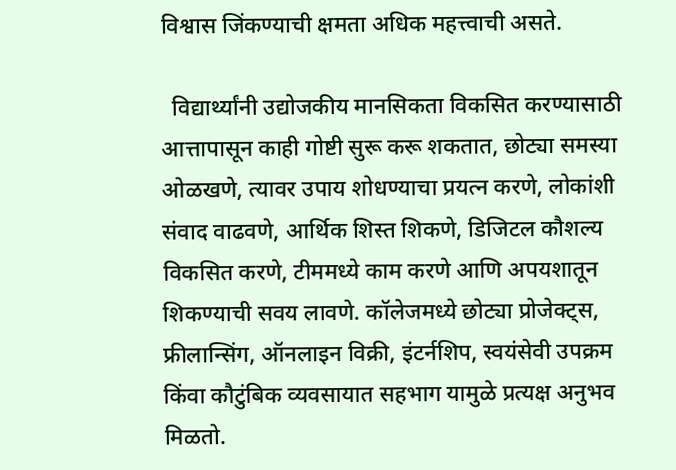विश्वास जिंकण्याची क्षमता अधिक महत्त्वाची असते.

  विद्यार्थ्यांनी उद्योजकीय मानसिकता विकसित करण्यासाठी आत्तापासून काही गोष्टी सुरू करू शकतात, छोट्या समस्या ओळखणे, त्यावर उपाय शोधण्याचा प्रयत्न करणे, लोकांशी संवाद वाढवणे, आर्थिक शिस्त शिकणे, डिजिटल कौशल्य विकसित करणे, टीममध्ये काम करणे आणि अपयशातून शिकण्याची सवय लावणे. कॉलेजमध्ये छोट्या प्रोजेक्ट्स, फ्रीलान्सिंग, ऑनलाइन विक्री, इंटर्नशिप, स्वयंसेवी उपक्रम किंवा कौटुंबिक व्यवसायात सहभाग यामुळे प्रत्यक्ष अनुभव मिळतो.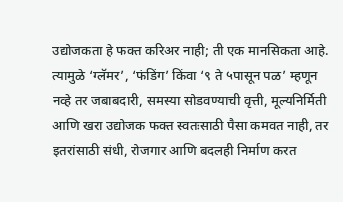उद्योजकता हे फक्त करिअर नाही; ती एक मानसिकता आहे. त्यामुळे ‘ग्लॅमर’, ‘फंडिंग’ किंवा ‘९ ते ५पासून पळ’ म्हणून नव्हे तर जबाबदारी, समस्या सोडवण्याची वृत्ती, मूल्यनिर्मिती आणि खरा उद्योजक फक्त स्वतःसाठी पैसा कमवत नाही, तर इतरांसाठी संधी, रोजगार आणि बदलही निर्माण करत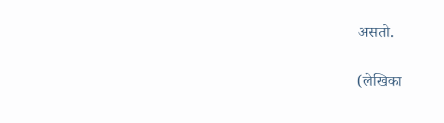असतो.

(लेखिका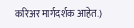करिअर मार्गदर्शक आहेत.)